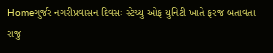Homeગુર્જર નગરીપ્રવાસન દિવસઃ સ્ટેચ્યુ ઓફ યુનિટી ખાતે ફરજ બતાવતા રાજુ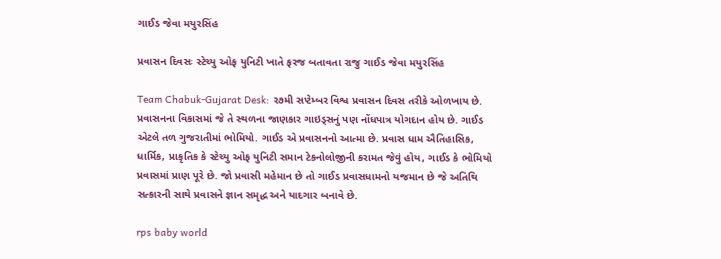ગાઈડ જેવા મયુરસિંહ

પ્રવાસન દિવસઃ સ્ટેચ્યુ ઓફ યુનિટી ખાતે ફરજ બતાવતા રાજુ ગાઈડ જેવા મયુરસિંહ

Team Chabuk-Gujarat Desk: ૨૭મી સપ્ટેમ્બર વિશ્વ પ્રવાસન દિવસ તરીકે ઓળખાય છે. પ્રવાસનના વિકાસમાં જે તે સ્થળના જાણકાર ગાઇડ્સનું પણ નોંધપાત્ર યોગદાન હોય છે. ગાઈડ એટલે તળ ગુજરાતીમાં ભોમિયો. ગાઈડ એ પ્રવાસનનો આત્મા છે. પ્રવાસ ધામ ઐતિહાસિક, ધાર્મિક, પ્રાકૃતિક કે સ્ટેચ્યુ ઓફ યુનિટી સમાન ટેકનોલોજીની કરામત જેવું હોય, ગાઈડ કે ભોમિયો પ્રવાસમાં પ્રાણ પૂરે છે. જો પ્રવાસી મહેમાન છે તો ગાઈડ પ્રવાસધામનો યજમાન છે જે અતિથિ સત્કારની સાથે પ્રવાસને જ્ઞાન સમૃદ્ધ અને યાદગાર બનાવે છે.

rps baby world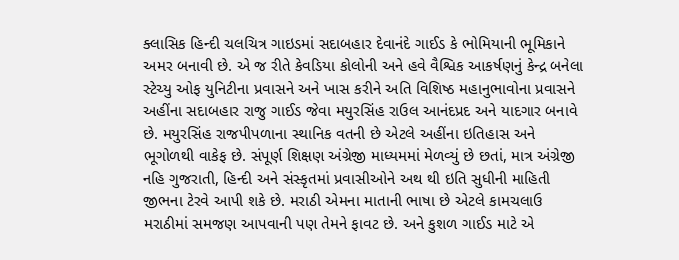ક્લાસિક હિન્દી ચલચિત્ર ગાઇડમાં સદાબહાર દેવાનંદે ગાઈડ કે ભોમિયાની ભૂમિકાને અમર બનાવી છે. એ જ રીતે કેવડિયા કોલોની અને હવે વૈશ્વિક આકર્ષણનું કેન્દ્ર બનેલા સ્ટેચ્યુ ઓફ યુનિટીના પ્રવાસને અને ખાસ કરીને અતિ વિશિષ્ઠ મહાનુભાવોના પ્રવાસને અહીંના સદાબહાર રાજુ ગાઈડ જેવા મયુરસિંહ રાઉલ આનંદપ્રદ અને યાદગાર બનાવે છે. મયુરસિંહ રાજપીપળાના સ્થાનિક વતની છે એટલે અહીંના ઇતિહાસ અને ભૂગોળથી વાકેફ છે. સંપૂર્ણ શિક્ષણ અંગ્રેજી માધ્યમમાં મેળવ્યું છે છતાં, માત્ર અંગ્રેજી નહિ ગુજરાતી, હિન્દી અને સંસ્કૃતમાં પ્રવાસીઓને અથ થી ઇતિ સુધીની માહિતી જીભના ટેરવે આપી શકે છે. મરાઠી એમના માતાની ભાષા છે એટલે કામચલાઉ મરાઠીમાં સમજણ આપવાની પણ તેમને ફાવટ છે. અને કુશળ ગાઈડ માટે એ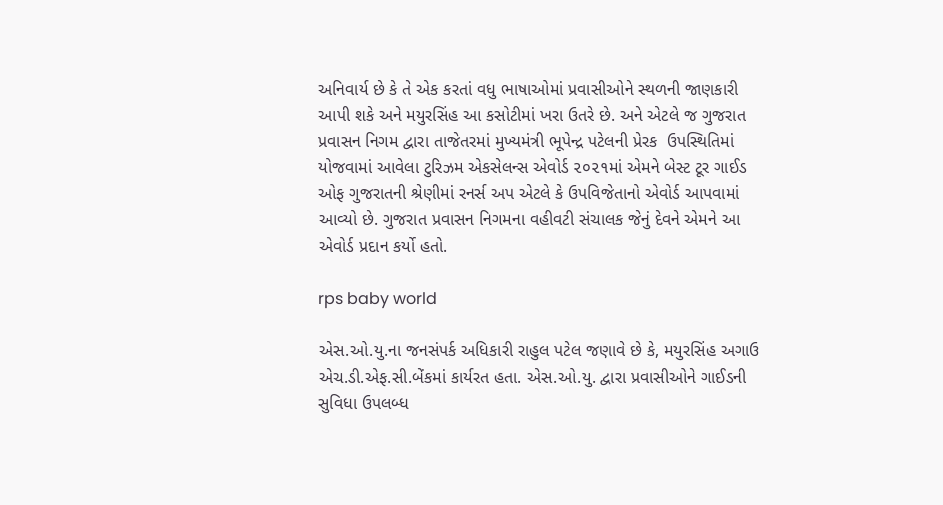અનિવાર્ય છે કે તે એક કરતાં વધુ ભાષાઓમાં પ્રવાસીઓને સ્થળની જાણકારી આપી શકે અને મયુરસિંહ આ કસોટીમાં ખરા ઉતરે છે. અને એટલે જ ગુજરાત પ્રવાસન નિગમ દ્વારા તાજેતરમાં મુખ્યમંત્રી ભૂપેન્દ્ર પટેલની પ્રેરક  ઉપસ્થિતિમાં યોજવામાં આવેલા ટુરિઝમ એકસેલન્સ એવોર્ડ ૨૦૨૧માં એમને બેસ્ટ ટૂર ગાઈડ ઓફ ગુજરાતની શ્રેણીમાં રનર્સ અપ એટલે કે ઉપવિજેતાનો એવોર્ડ આપવામાં આવ્યો છે. ગુજરાત પ્રવાસન નિગમના વહીવટી સંચાલક જેનું દેવને એમને આ એવોર્ડ પ્રદાન કર્યો હતો.

rps baby world

એસ.ઓ.યુ.ના જનસંપર્ક અધિકારી રાહુલ પટેલ જણાવે છે કે, મયુરસિંહ અગાઉ એચ.ડી.એફ.સી.બેંકમાં કાર્યરત હતા. એસ.ઓ.યુ. દ્વારા પ્રવાસીઓને ગાઈડની સુવિધા ઉપલબ્ધ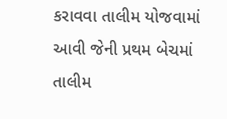કરાવવા તાલીમ યોજવામાં આવી જેની પ્રથમ બેચમાં તાલીમ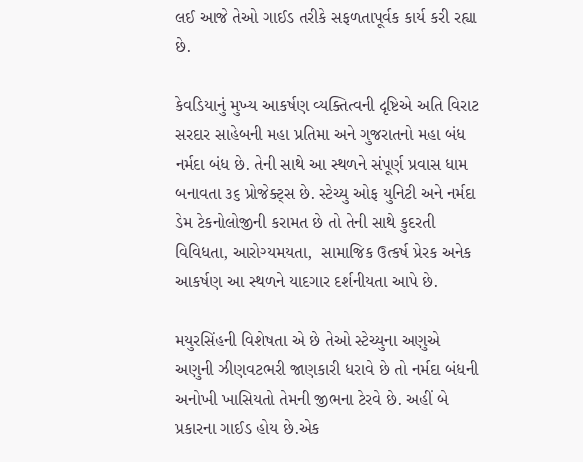લઈ આજે તેઓ ગાઈડ તરીકે સફળતાપૂર્વક કાર્ય કરી રહ્યા છે.

કેવડિયાનું મુખ્ય આકર્ષણ વ્યક્તિત્વની દૃષ્ટિએ અતિ વિરાટ સરદાર સાહેબની મહા પ્રતિમા અને ગુજરાતનો મહા બંધ નર્મદા બંધ છે. તેની સાથે આ સ્થળને સંપૂર્ણ પ્રવાસ ધામ બનાવતા ૩૬ પ્રોજેક્ટ્સ છે. સ્ટેચ્યુ ઓફ યુનિટી અને નર્મદા ડેમ ટેકનોલોજીની કરામત છે તો તેની સાથે કુદરતી વિવિધતા, આરોગ્યમયતા,  સામાજિક ઉત્કર્ષ પ્રેરક અનેક આકર્ષણ આ સ્થળને યાદગાર દર્શનીયતા આપે છે.

મયુરસિંહની વિશેષતા એ છે તેઓ સ્ટેચ્યુના અણુએ અણુની ઝીણવટભરી જાણકારી ધરાવે છે તો નર્મદા બંધની અનોખી ખાસિયતો તેમની જીભના ટેરવે છે. અહીં બે પ્રકારના ગાઈડ હોય છે.એક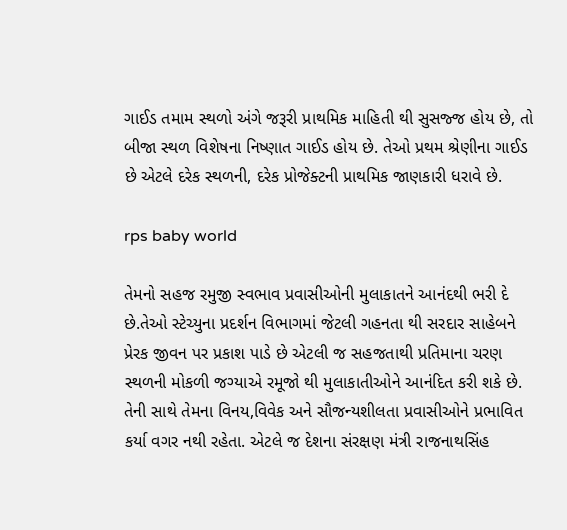ગાઈડ તમામ સ્થળો અંગે જરૂરી પ્રાથમિક માહિતી થી સુસજ્જ હોય છે, તો બીજા સ્થળ વિશેષના નિષ્ણાત ગાઈડ હોય છે. તેઓ પ્રથમ શ્રેણીના ગાઈડ છે એટલે દરેક સ્થળની, દરેક પ્રોજેક્ટની પ્રાથમિક જાણકારી ધરાવે છે.

rps baby world

તેમનો સહજ રમુજી સ્વભાવ પ્રવાસીઓની મુલાકાતને આનંદથી ભરી દે છે.તેઓ સ્ટેચ્યુના પ્રદર્શન વિભાગમાં જેટલી ગહનતા થી સરદાર સાહેબને પ્રેરક જીવન પર પ્રકાશ પાડે છે એટલી જ સહજતાથી પ્રતિમાના ચરણ સ્થળની મોકળી જગ્યાએ રમૂજો થી મુલાકાતીઓને આનંદિત કરી શકે છે. તેની સાથે તેમના વિનય,વિવેક અને સૌજન્યશીલતા પ્રવાસીઓને પ્રભાવિત કર્યા વગર નથી રહેતા. એટલે જ દેશના સંરક્ષણ મંત્રી રાજનાથસિંહ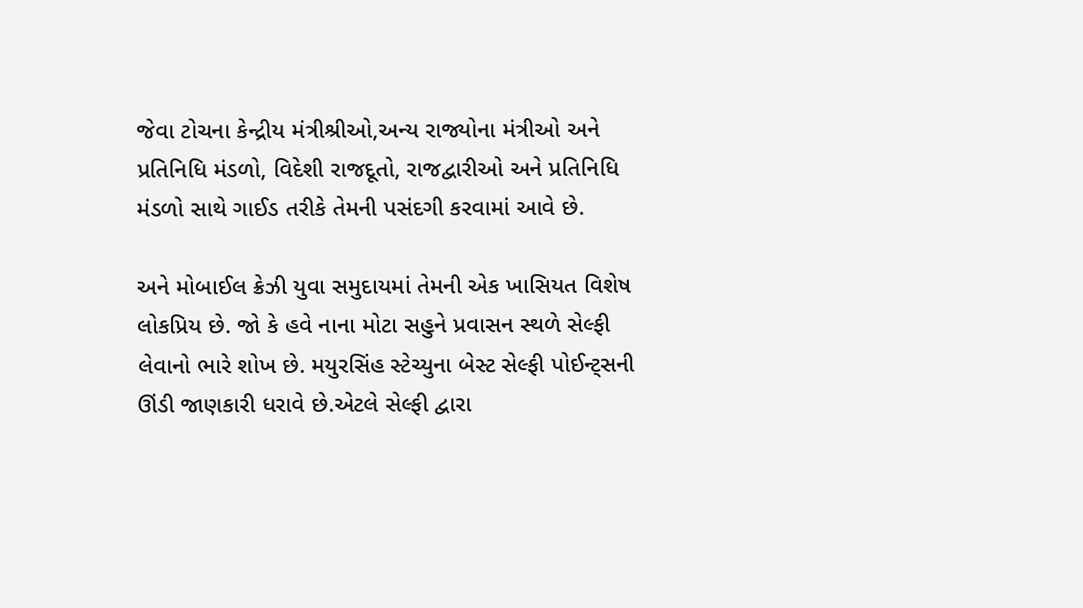જેવા ટોચના કેન્દ્રીય મંત્રીશ્રીઓ,અન્ય રાજ્યોના મંત્રીઓ અને પ્રતિનિધિ મંડળો, વિદેશી રાજદૂતો, રાજદ્વારીઓ અને પ્રતિનિધિ મંડળો સાથે ગાઈડ તરીકે તેમની પસંદગી કરવામાં આવે છે.

અને મોબાઈલ ક્રેઝી યુવા સમુદાયમાં તેમની એક ખાસિયત વિશેષ લોકપ્રિય છે. જો કે હવે નાના મોટા સહુને પ્રવાસન સ્થળે સેલ્ફી લેવાનો ભારે શોખ છે. મયુરસિંહ સ્ટેચ્યુના બેસ્ટ સેલ્ફી પોઈન્ટ્સની ઊંડી જાણકારી ધરાવે છે.એટલે સેલ્ફી દ્વારા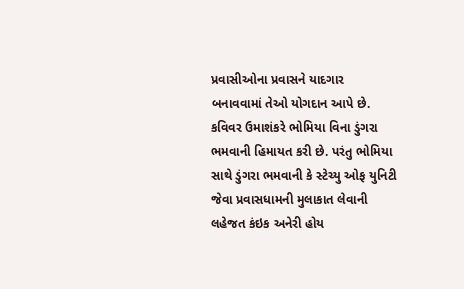પ્રવાસીઓના પ્રવાસને યાદગાર બનાવવામાં તેઓ યોગદાન આપે છે. કવિવર ઉમાશંકરે ભોમિયા વિના ડુંગરા ભમવાની હિમાયત કરી છે. પરંતુ ભોમિયા સાથે ડુંગરા ભમવાની કે સ્ટેચ્યુ ઓફ યુનિટી જેવા પ્રવાસધામની મુલાકાત લેવાની લહેજત કંઇક અનેરી હોય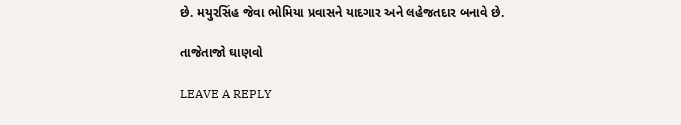છે. મયુરસિંહ જેવા ભોમિયા પ્રવાસને યાદગાર અને લહેજતદાર બનાવે છે.

તાજેતાજો ઘાણવો

LEAVE A REPLY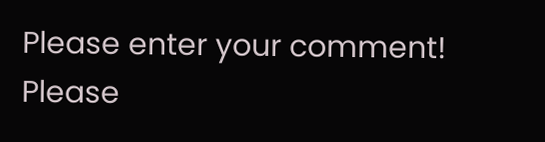Please enter your comment!
Please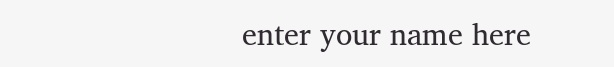enter your name here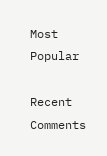Most Popular

Recent Comments